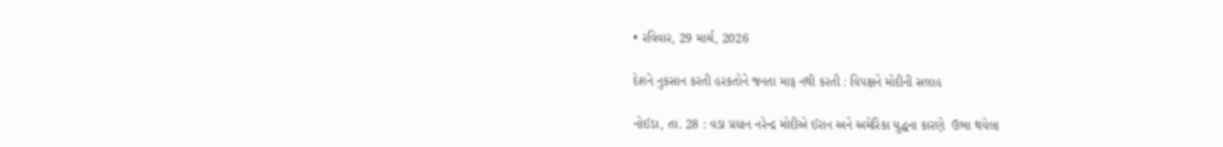• રવિવાર, 29 માર્ચ, 2026

દેશને નુકસાન કરતી હરકતોને જનતા માફ નથી કરતી : વિપક્ષને મોદીની સલાહ

નોઈડા, તા. 28 : વડા પ્રધાન નરેન્દ્ર મોદીએ ઈરાન અને અમેરિકા યુદ્ધના કારણે  ઉભા થયેલા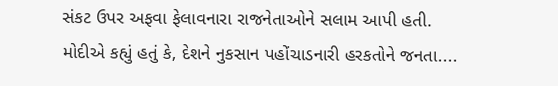સંકટ ઉપર અફવા ફેલાવનારા રાજનેતાઓને સલામ આપી હતી. મોદીએ કહ્યું હતું કે, દેશને નુકસાન પહોંચાડનારી હરકતોને જનતા....